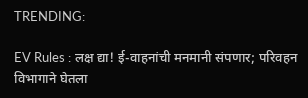TRENDING:

EV Rules : लक्ष द्या! ई-वाहनांची मनमानी संपणार; परिवहन विभागाने घेतला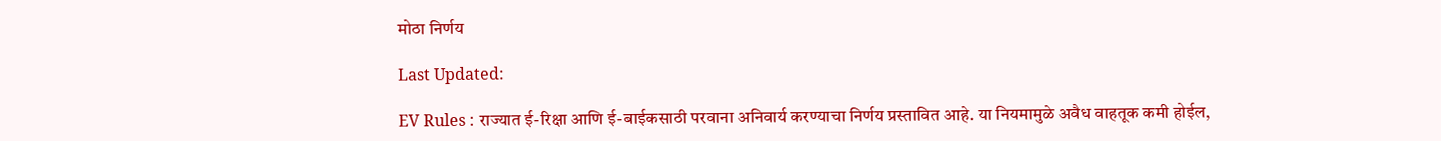मोठा निर्णय

Last Updated:

EV Rules : राज्यात ई-रिक्षा आणि ई-बाईकसाठी परवाना अनिवार्य करण्याचा निर्णय प्रस्तावित आहे. या नियमामुळे अवैध वाहतूक कमी होईल,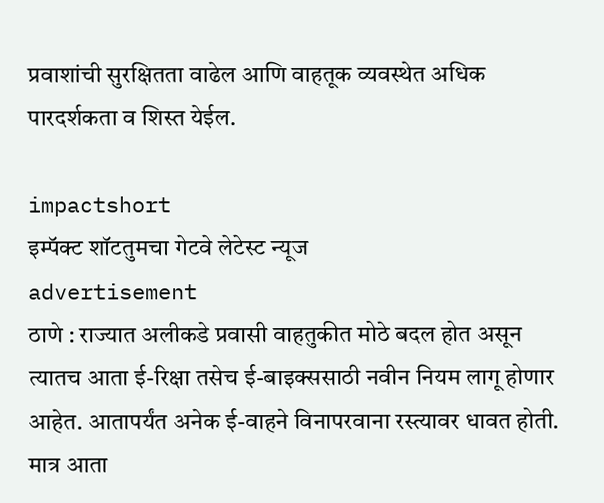प्रवाशांची सुरक्षितता वाढेल आणि वाहतूक व्यवस्थेत अधिक पारदर्शकता व शिस्त येईल.

impactshort
इम्पॅक्ट शॉटतुमचा गेटवे लेटेस्ट न्यूज
advertisement
ठाणे : राज्यात अलीकडे प्रवासी वाहतुकीत मोठे बदल होत असून त्यातच आता ई-रिक्षा तसेच ई-बाइक्ससाठी नवीन नियम लागू होणार आहेत. आतापर्यंत अनेक ई-वाहने विनापरवाना रस्त्यावर धावत होती. मात्र आता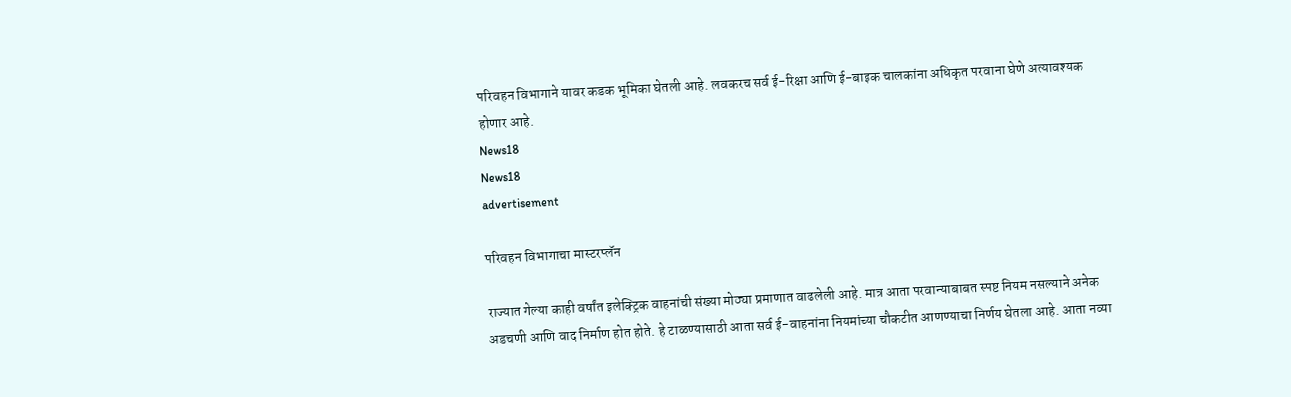परिवहन विभागाने यावर कडक भूमिका घेतली आहे. लवकरच सर्व ई-रिक्षा आणि ई-बाइक चालकांना अधिकृत परवाना घेणे अत्यावश्यक होणार आहे.
News18
News18
advertisement

परिवहन विभागाचा मास्टरप्लॅन

राज्यात गेल्या काही वर्षांत इलेक्ट्रिक वाहनांची संख्या मोठ्या प्रमाणात वाढलेली आहे. मात्र आता परवान्याबाबत स्पष्ट नियम नसल्याने अनेक अडचणी आणि वाद निर्माण होत होते. हे टाळण्यासाठी आता सर्व ई-वाहनांना नियमांच्या चौकटीत आणण्याचा निर्णय घेतला आहे. आता नव्या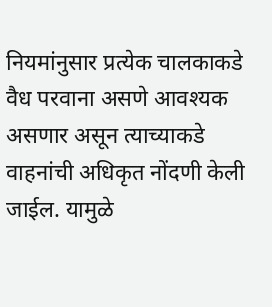नियमांनुसार प्रत्येक चालकाकडे वैध परवाना असणे आवश्यक असणार असून त्याच्याकडे वाहनांची अधिकृत नोंदणी केली जाईल. यामुळे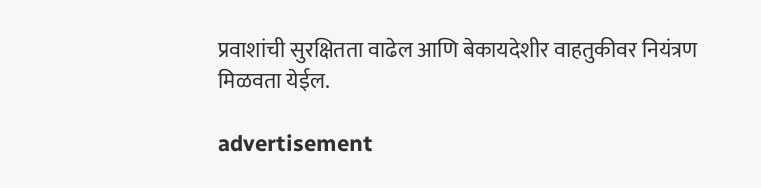प्रवाशांची सुरक्षितता वाढेल आणि बेकायदेशीर वाहतुकीवर नियंत्रण मिळवता येईल.

advertisement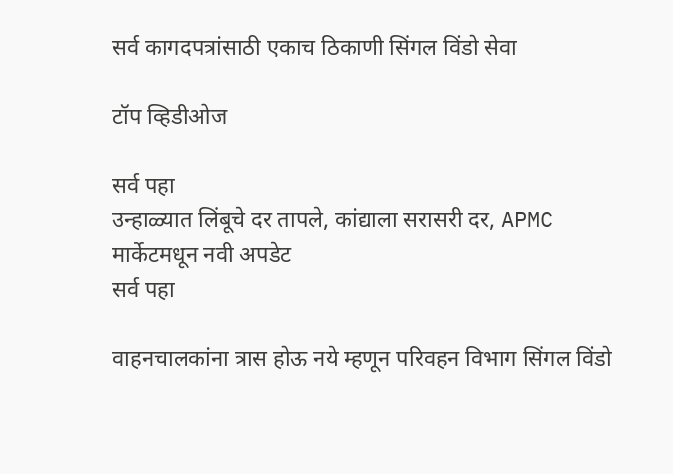सर्व कागदपत्रांसाठी एकाच ठिकाणी सिंगल विंडो सेवा

टॉप व्हिडीओज

सर्व पहा
उन्हाळ्यात लिंबूचे दर तापले, कांद्याला सरासरी दर, APMC मार्केटमधून नवी अपडेट
सर्व पहा

वाहनचालकांना त्रास होऊ नये म्हणून परिवहन विभाग सिंगल विंडो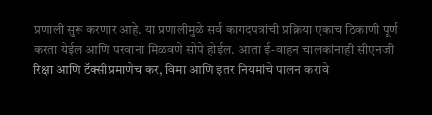प्रणाली सुरू करणार आहे. या प्रणालीमुळे सर्व कागदपत्रांची प्रक्रिया एकाच ठिकाणी पूर्ण करता येईल आणि परवाना मिळवणे सोपे होईल. आता ई-वाहन चालकांनाही सीएनजी रिक्षा आणि टॅक्सीप्रमाणेच कर, विमा आणि इतर नियमांचे पालन करावे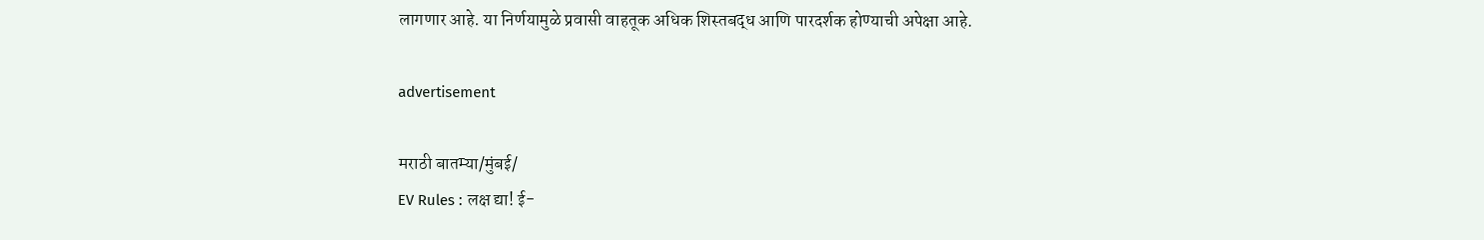लागणार आहे. या निर्णयामुळे प्रवासी वाहतूक अधिक शिस्तबद्ध आणि पारदर्शक होण्याची अपेक्षा आहे.

advertisement

मराठी बातम्या/मुंबई/
EV Rules : लक्ष द्या! ई-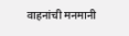वाहनांची मनमानी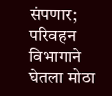संपणार; परिवहन विभागाने घेतला मोठा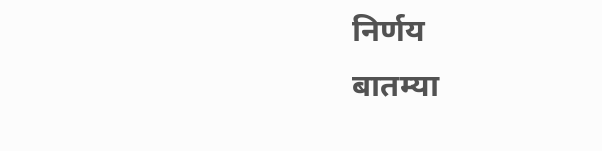निर्णय
बातम्या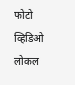फोटो
व्हिडिओ
लोकल